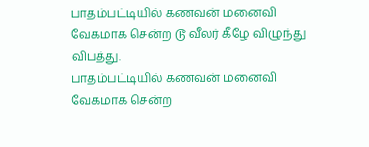பாதம்பட்டியில் கணவன் மனைவி வேகமாக சென்ற டூ வீலர் கீழே விழுந்து விபத்து.
பாதம்பட்டியில் கணவன் மனைவி வேகமாக சென்ற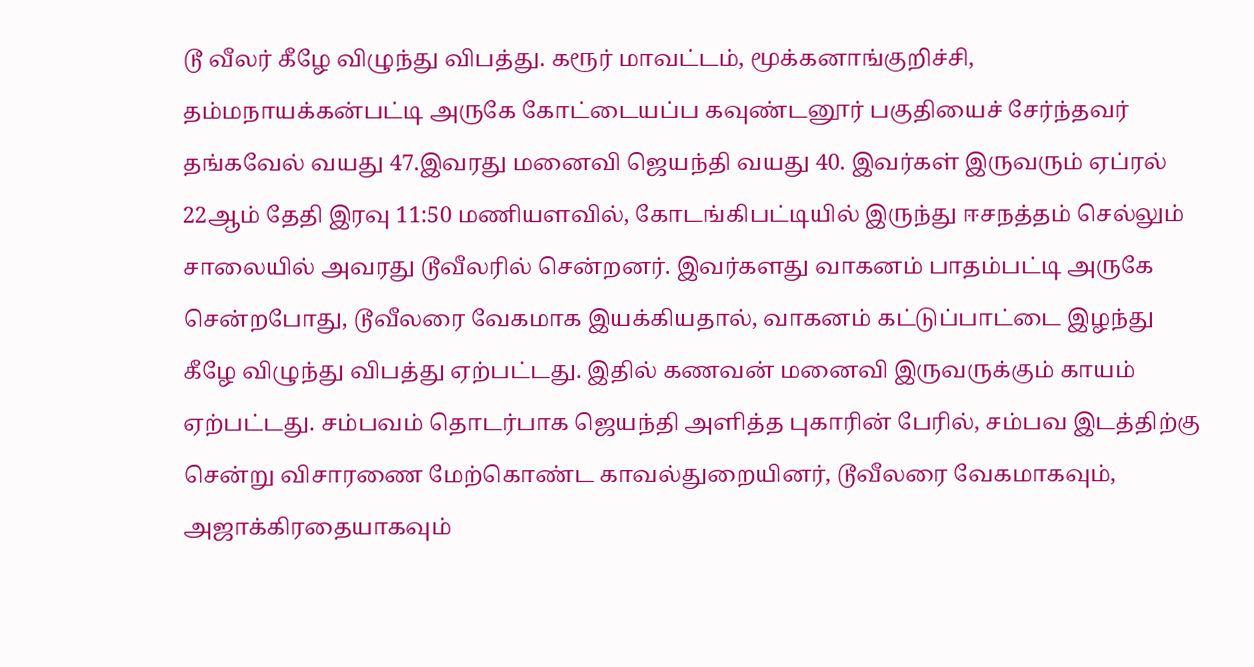டூ வீலர் கீழே விழுந்து விபத்து. கரூர் மாவட்டம், மூக்கனாங்குறிச்சி, தம்மநாயக்கன்பட்டி அருகே கோட்டையப்ப கவுண்டனூர் பகுதியைச் சேர்ந்தவர் தங்கவேல் வயது 47.இவரது மனைவி ஜெயந்தி வயது 40. இவர்கள் இருவரும் ஏப்ரல் 22ஆம் தேதி இரவு 11:50 மணியளவில், கோடங்கிபட்டியில் இருந்து ஈசநத்தம் செல்லும் சாலையில் அவரது டூவீலரில் சென்றனர். இவர்களது வாகனம் பாதம்பட்டி அருகே சென்றபோது, டூவீலரை வேகமாக இயக்கியதால், வாகனம் கட்டுப்பாட்டை இழந்து கீழே விழுந்து விபத்து ஏற்பட்டது. இதில் கணவன் மனைவி இருவருக்கும் காயம் ஏற்பட்டது. சம்பவம் தொடர்பாக ஜெயந்தி அளித்த புகாரின் பேரில், சம்பவ இடத்திற்கு சென்று விசாரணை மேற்கொண்ட காவல்துறையினர், டூவீலரை வேகமாகவும், அஜாக்கிரதையாகவும்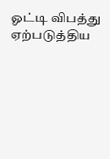ஓட்டி விபத்து ஏற்படுத்திய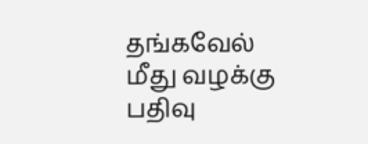தங்கவேல் மீது வழக்கு பதிவு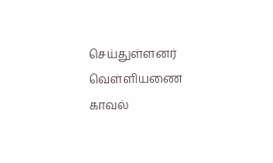செய்துள்ளனர் வெள்ளியணை காவல்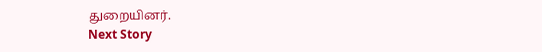துறையினர்.
Next Story